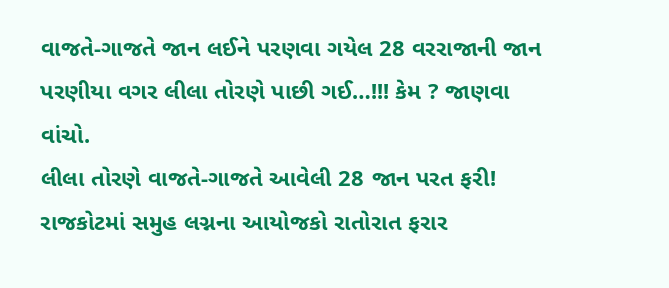વાજતે-ગાજતે જાન લઈને પરણવા ગયેલ 28 વરરાજાની જાન પરણીયા વગર લીલા તોરણે પાછી ગઈ…!!! કેમ ? જાણવા વાંચો.
લીલા તોરણે વાજતે-ગાજતે આવેલી 28 જાન પરત ફરી! રાજકોટમાં સમુહ લગ્નના આયોજકો રાતોરાત ફરાર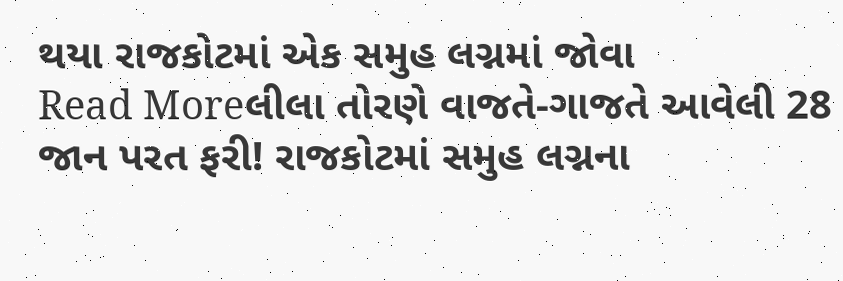થયા રાજકોટમાં એક સમુહ લગ્નમાં જોવા
Read Moreલીલા તોરણે વાજતે-ગાજતે આવેલી 28 જાન પરત ફરી! રાજકોટમાં સમુહ લગ્નના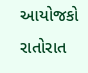આયોજકો રાતોરાત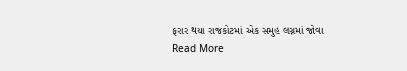ફરાર થયા રાજકોટમાં એક સમુહ લગ્નમાં જોવા
Read More